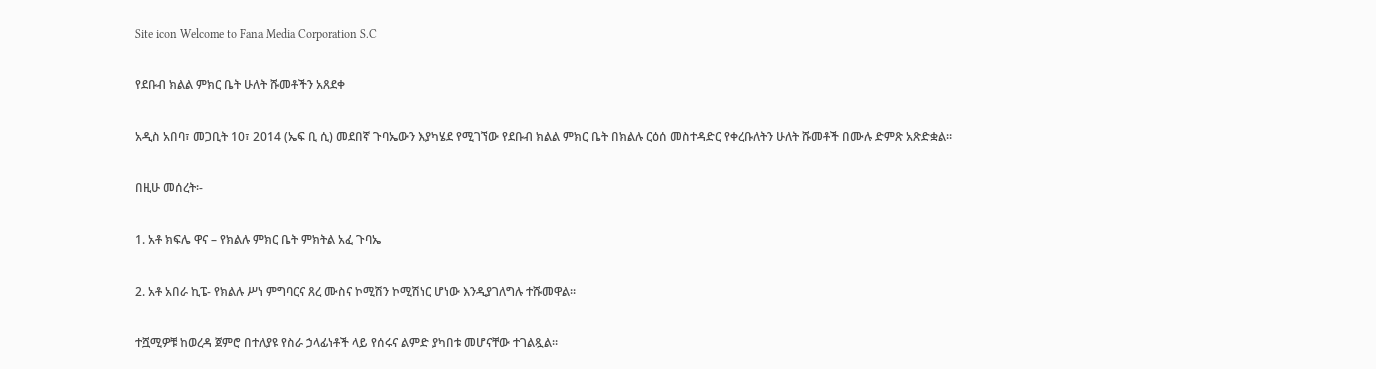Site icon Welcome to Fana Media Corporation S.C

የደቡብ ክልል ምክር ቤት ሁለት ሹመቶችን አጸደቀ

አዲስ አበባ፣ መጋቢት 10፣ 2014 (ኤፍ ቢ ሲ) መደበኛ ጉባኤውን እያካሄደ የሚገኘው የደቡብ ክልል ምክር ቤት በክልሉ ርዕሰ መስተዳድር የቀረቡለትን ሁለት ሹመቶች በሙሉ ድምጽ አጽድቋል።

በዚሁ መሰረት፡-

1. አቶ ክፍሌ ዋና – የክልሉ ምክር ቤት ምክትል አፈ ጉባኤ

2. አቶ አበራ ኪፔ- የክልሉ ሥነ ምግባርና ጸረ ሙስና ኮሚሽን ኮሚሽነር ሆነው እንዲያገለግሉ ተሹመዋል፡፡

ተሿሚዎቹ ከወረዳ ጀምሮ በተለያዩ የስራ ኃላፊነቶች ላይ የሰሩና ልምድ ያካበቱ መሆናቸው ተገልጿል።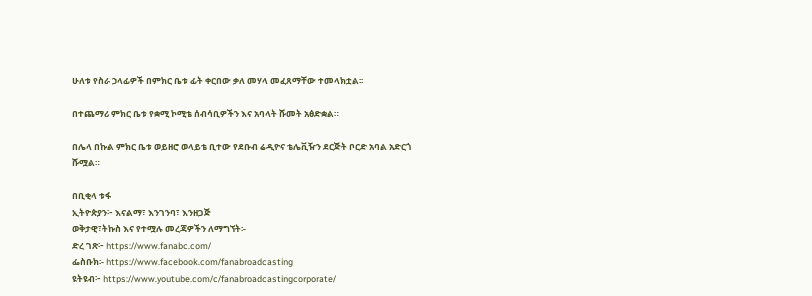ሁለቱ የስራ ኃላፊዎች በምክር ቤቱ ፊት ቀርበው ቃለ መሃላ መፈጸማቸው ተመላክቷል፡፡

በተጨማሪ ምክር ቤቱ የቋሚ ኮሚቴ ሰብሳቢዎችን እና አባላት ሹመት አፅድቋል።

በሌላ በኩል ምክር ቤቱ ወይዘሮ ወላይቴ ቢተው የደቡብ ሬዲዮና ቴሌቪዥን ደርጅት ቦርድ አባል አድርጎ ሹሟል።

በቢቂላ ቱፋ
ኢትዮጵያን፦ እናልማ፣ እንገንባ፣ እንዘጋጅ
ወቅታዊ፣ትኩስ እና የተሟሉ መረጃዎችን ለማግኘት፡-
ድረ ገጽ፦ https://www.fanabc.com/
ፌስቡክ፡- https://www.facebook.com/fanabroadcasting
ዩትዩብ፦ https://www.youtube.com/c/fanabroadcastingcorporate/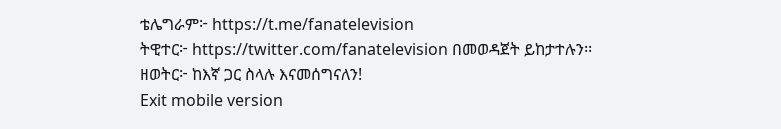ቴሌግራም፦ https://t.me/fanatelevision
ትዊተር፦ https://twitter.com/fanatelevision በመወዳጀት ይከታተሉን፡፡
ዘወትር፦ ከእኛ ጋር ስላሉ እናመሰግናለን!
Exit mobile version